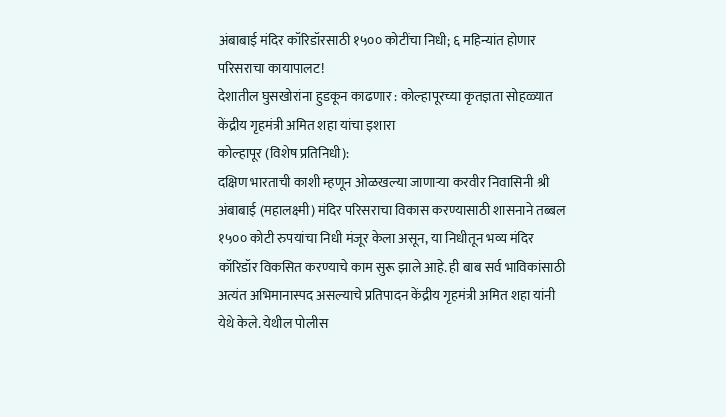अंबाबाई मंदिर कॉरिडॉरसाठी १५०० कोटींचा निधी; ६ महिन्यांत होणार परिसराचा कायापालट!
देशातील घुसखोरांना हुडकून काढणार : कोल्हापूरच्या कृतज्ञता सोहळ्यात केंद्रीय गृहमंत्री अमित शहा यांचा इशारा
कोल्हापूर (विशेष प्रतिनिधी):
दक्षिण भारताची काशी म्हणून ओळखल्या जाणाऱ्या करवीर निवासिनी श्री अंबाबाई (महालक्ष्मी) मंदिर परिसराचा विकास करण्यासाठी शासनाने तब्बल १५०० कोटी रुपयांचा निधी मंजूर केला असून, या निधीतून भव्य मंदिर कॉरिडॉर विकसित करण्याचे काम सुरू झाले आहे. ही बाब सर्व भाविकांसाठी अत्यंत अभिमानास्पद असल्याचे प्रतिपादन केंद्रीय गृहमंत्री अमित शहा यांनी येथे केले. येथील पोलीस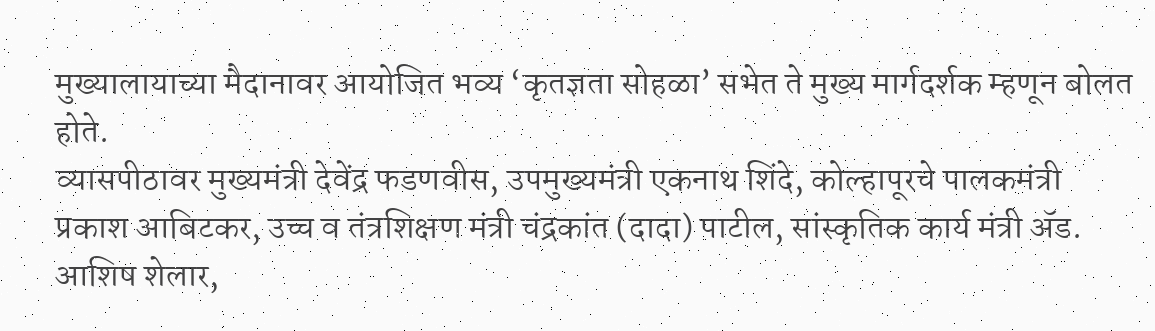मुख्यालायाच्या मैदानावर आयोजित भव्य ‘कृतज्ञता सोहळा’ सभेत ते मुख्य मार्गदर्शक म्हणून बोलत होते.
व्यासपीठावर मुख्यमंत्री देवेंद्र फडणवीस, उपमुख्यमंत्री एकनाथ शिंदे, कोल्हापूरचे पालकमंत्री प्रकाश आबिटकर, उच्च व तंत्रशिक्षण मंत्री चंद्रकांत (दादा) पाटील, सांस्कृतिक कार्य मंत्री ॲड. आशिष शेलार,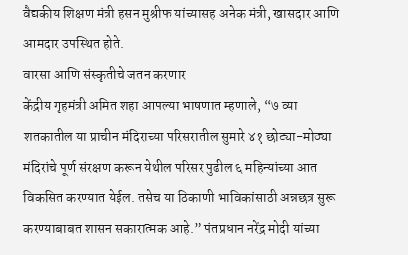वैद्यकीय शिक्षण मंत्री हसन मुश्रीफ यांच्यासह अनेक मंत्री, खासदार आणि आमदार उपस्थित होते.
वारसा आणि संस्कृतीचे जतन करणार
केंद्रीय गृहमंत्री अमित शहा आपल्या भाषणात म्हणाले, “७ व्या शतकातील या प्राचीन मंदिराच्या परिसरातील सुमारे ४१ छोट्या-मोठ्या मंदिरांचे पूर्ण संरक्षण करून येथील परिसर पुढील ६ महिन्यांच्या आत विकसित करण्यात येईल. तसेच या ठिकाणी भाविकांसाठी अन्नछत्र सुरू करण्याबाबत शासन सकारात्मक आहे.” पंतप्रधान नरेंद्र मोदी यांच्या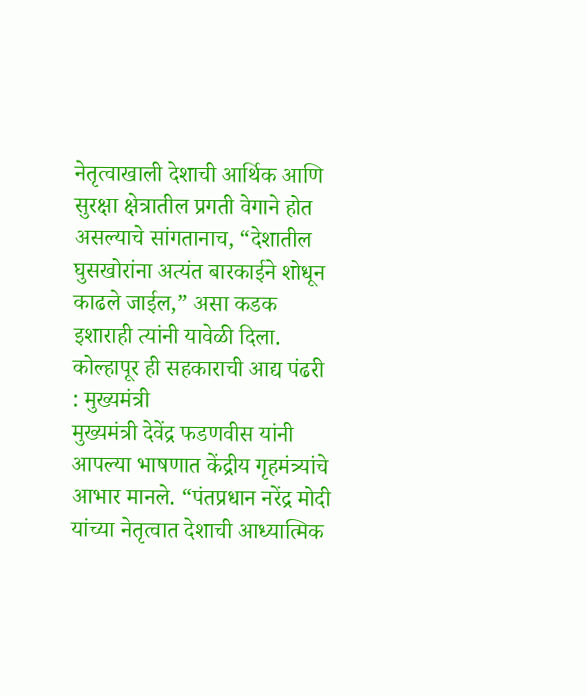नेतृत्वाखाली देशाची आर्थिक आणि सुरक्षा क्षेत्रातील प्रगती वेगाने होत असल्याचे सांगतानाच, “देशातील घुसखोरांना अत्यंत बारकाईने शोधून काढले जाईल,” असा कडक इशाराही त्यांनी यावेळी दिला.
कोल्हापूर ही सहकाराची आद्य पंढरी : मुख्यमंत्री
मुख्यमंत्री देवेंद्र फडणवीस यांनी आपल्या भाषणात केंद्रीय गृहमंत्र्यांचे आभार मानले. “पंतप्रधान नरेंद्र मोदी यांच्या नेतृत्वात देशाची आध्यात्मिक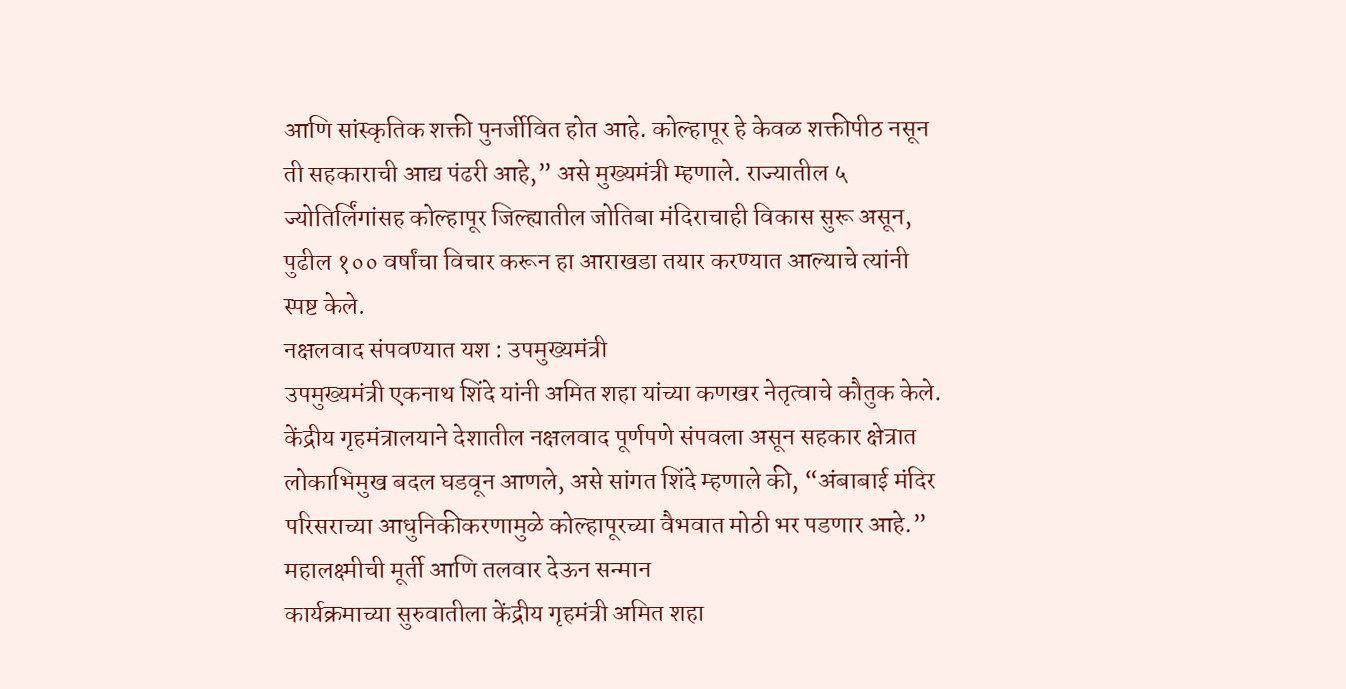आणि सांस्कृतिक शक्ती पुनर्जीवित होत आहे. कोल्हापूर हे केवळ शक्तीपीठ नसून ती सहकाराची आद्य पंढरी आहे,” असे मुख्यमंत्री म्हणाले. राज्यातील ५ ज्योतिर्लिंगांसह कोल्हापूर जिल्ह्यातील जोतिबा मंदिराचाही विकास सुरू असून, पुढील १०० वर्षांचा विचार करून हा आराखडा तयार करण्यात आल्याचे त्यांनी स्पष्ट केले.
नक्षलवाद संपवण्यात यश : उपमुख्यमंत्री
उपमुख्यमंत्री एकनाथ शिंदे यांनी अमित शहा यांच्या कणखर नेतृत्वाचे कौतुक केले. केंद्रीय गृहमंत्रालयाने देशातील नक्षलवाद पूर्णपणे संपवला असून सहकार क्षेत्रात लोकाभिमुख बदल घडवून आणले, असे सांगत शिंदे म्हणाले की, “अंबाबाई मंदिर परिसराच्या आधुनिकीकरणामुळे कोल्हापूरच्या वैभवात मोठी भर पडणार आहे.”
महालक्ष्मीची मूर्ती आणि तलवार देऊन सन्मान
कार्यक्रमाच्या सुरुवातीला केंद्रीय गृहमंत्री अमित शहा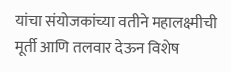यांचा संयोजकांच्या वतीने महालक्ष्मीची मूर्ती आणि तलवार देऊन विशेष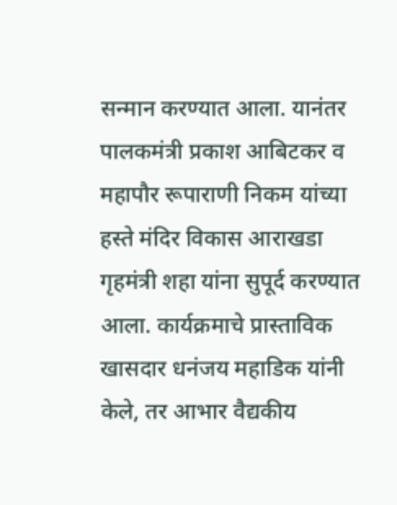सन्मान करण्यात आला. यानंतर पालकमंत्री प्रकाश आबिटकर व महापौर रूपाराणी निकम यांच्या हस्ते मंदिर विकास आराखडा गृहमंत्री शहा यांना सुपूर्द करण्यात आला. कार्यक्रमाचे प्रास्ताविक खासदार धनंजय महाडिक यांनी केले, तर आभार वैद्यकीय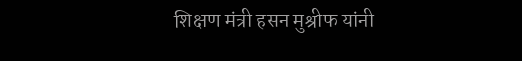शिक्षण मंत्री हसन मुश्रीफ यांनी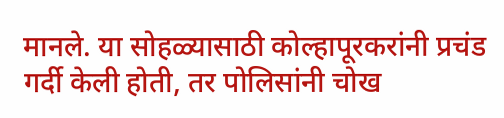मानले. या सोहळ्यासाठी कोल्हापूरकरांनी प्रचंड गर्दी केली होती, तर पोलिसांनी चोख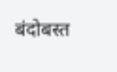बंदोबस्त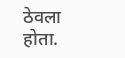ठेवला होता.